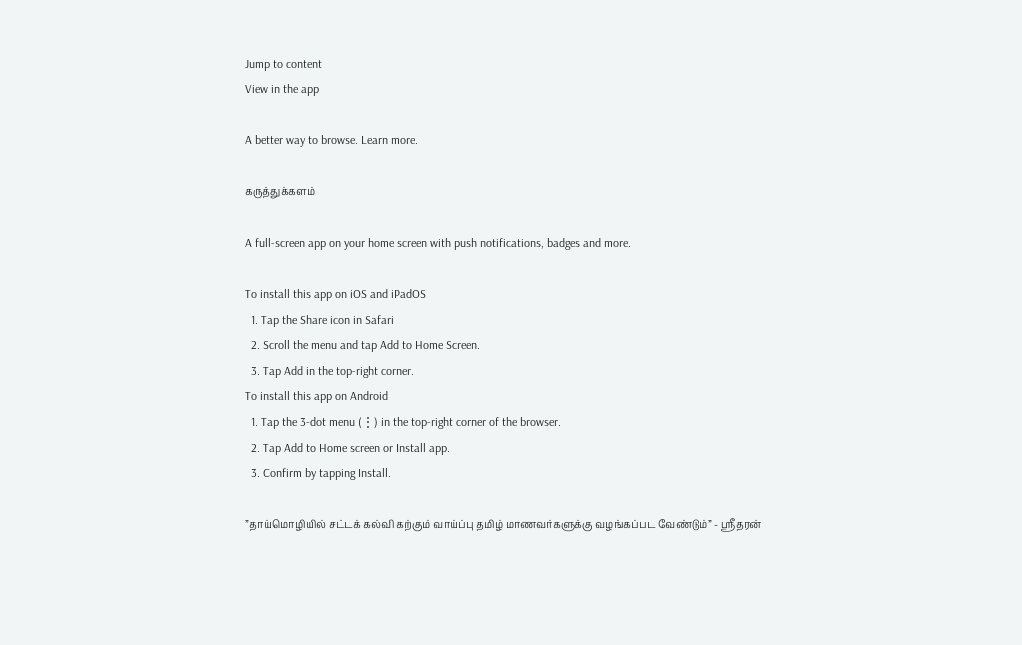Jump to content
View in the app

A better way to browse. Learn more.

கருத்துக்களம்

A full-screen app on your home screen with push notifications, badges and more.

To install this app on iOS and iPadOS
  1. Tap the Share icon in Safari
  2. Scroll the menu and tap Add to Home Screen.
  3. Tap Add in the top-right corner.
To install this app on Android
  1. Tap the 3-dot menu (⋮) in the top-right corner of the browser.
  2. Tap Add to Home screen or Install app.
  3. Confirm by tapping Install.

”தாய்மொழியில் சட்டக் கல்வி கற்கும் வாய்ப்பு தமிழ் மாணவர்களுக்கு வழங்கப்பட வேண்டும்” - ஸ்ரீதரன்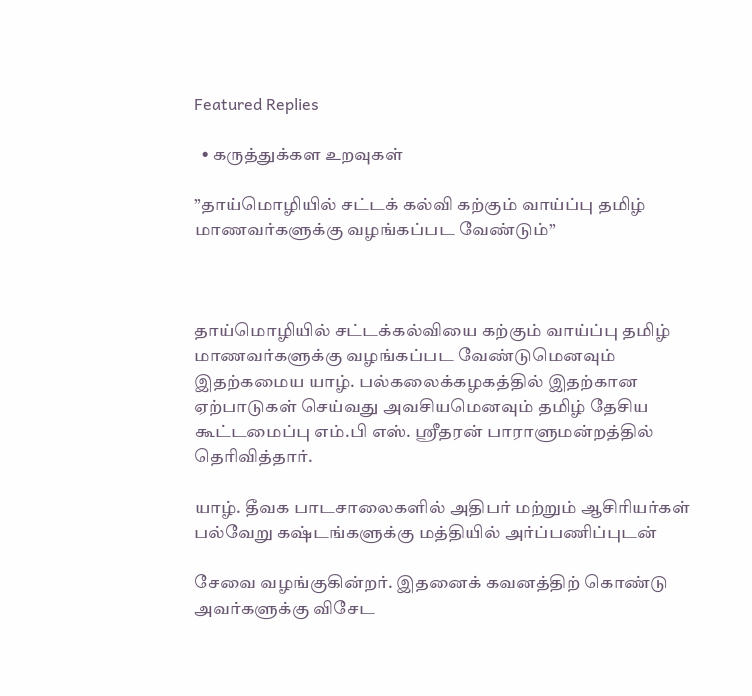Featured Replies

  • கருத்துக்கள உறவுகள்

”தாய்மொழியில் சட்டக் கல்வி கற்கும் வாய்ப்பு தமிழ் மாணவர்களுக்கு வழங்கப்பட வேண்டும்”



தாய்மொழியில் சட்டக்கல்வியை கற்கும் வாய்ப்பு தமிழ் மாணவர்களுக்கு வழங்கப்பட வேண்டுமெனவும் இதற்கமைய யாழ். பல்கலைக்கழகத்தில் இதற்கான ஏற்பாடுகள் செய்வது அவசியமெனவும் தமிழ் தேசிய கூட்டமைப்பு எம்.பி எஸ். ஸ்ரீதரன் பாராளுமன்றத்தில் தெரிவித்தார்.

யாழ். தீவக பாடசாலைகளில் அதிபர் மற்றும் ஆசிரியர்கள் பல்வேறு கஷ்டங்களுக்கு மத்தியில் அர்ப்பணிப்புடன்

சேவை வழங்குகின்றர். இதனைக் கவனத்திற் கொண்டு அவர்களுக்கு விசேட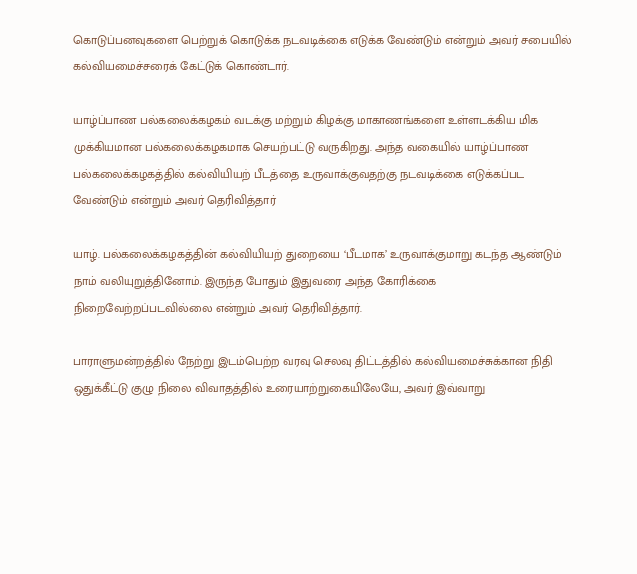கொடுப்பனவுகளை பெற்றுக் கொடுக்க நடவடிக்கை எடுக்க வேண்டும் என்றும் அவர் சபையில் கல்வியமைச்சரைக் கேட்டுக் கொண்டார்.

யாழ்ப்பாண பல்கலைக்கழகம் வடக்கு மற்றும் கிழக்கு மாகாணங்களை உள்ளடக்கிய மிக முக்கியமான பல்கலைக்கழகமாக செயற்பட்டு வருகிறது. அந்த வகையில் யாழ்ப்பாண பல்கலைக்கழகத்தில் கல்வியியற் பீடத்தை உருவாக்குவதற்கு நடவடிக்கை எடுக்கப்பட வேண்டும் என்றும் அவர் தெரிவித்தார்

யாழ். பல்கலைக்கழகத்தின் கல்வியியற் துறையை ‘பீடமாக’ உருவாக்குமாறு கடந்த ஆண்டும் நாம் வலியுறுத்தினோம். இருந்த போதும் இதுவரை அந்த கோரிக்கை நிறைவேற்றப்படவில்லை என்றும் அவர் தெரிவித்தார்.

பாராளுமன்றத்தில் நேற்று இடம்பெற்ற வரவு செலவு திட்டத்தில் கல்வியமைச்சுக்கான நிதி ஒதுக்கீட்டு குழு நிலை விவாதத்தில் உரையாற்றுகையிலேயே, அவர் இவ்வாறு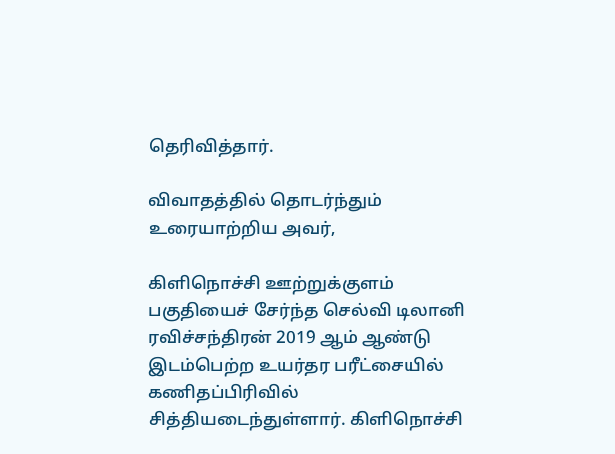தெரிவித்தார்.

விவாதத்தில் தொடர்ந்தும் உரையாற்றிய அவர்,

கிளிநொச்சி ஊற்றுக்குளம் பகுதியைச் சேர்ந்த செல்வி டிலானி ரவிச்சந்திரன் 2019 ஆம் ஆண்டு இடம்பெற்ற உயர்தர பரீட்சையில் கணிதப்பிரிவில் சித்தியடைந்துள்ளார். கிளிநொச்சி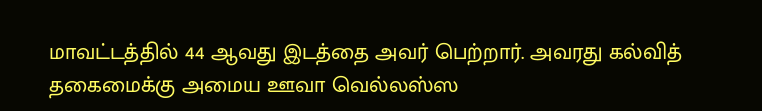மாவட்டத்தில் 44 ஆவது இடத்தை அவர் பெற்றார். அவரது கல்வித் தகைமைக்கு அமைய ஊவா வெல்லஸ்ஸ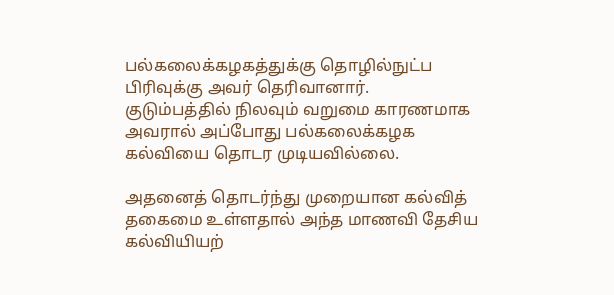பல்கலைக்கழகத்துக்கு தொழில்நுட்ப பிரிவுக்கு அவர் தெரிவானார். குடும்பத்தில் நிலவும் வறுமை காரணமாக அவரால் அப்போது பல்கலைக்கழக கல்வியை தொடர முடியவில்லை.

அதனைத் தொடர்ந்து முறையான கல்வித் தகைமை உள்ளதால் அந்த மாணவி தேசிய கல்வியியற்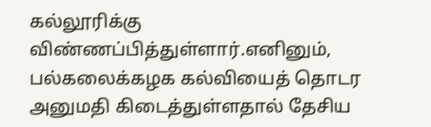கல்லூரிக்கு விண்ணப்பித்துள்ளார்.எனினும், பல்கலைக்கழக கல்வியைத் தொடர அனுமதி கிடைத்துள்ளதால் தேசிய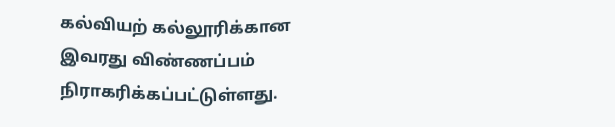கல்வியற் கல்லூரிக்கான இவரது விண்ணப்பம் நிராகரிக்கப்பட்டுள்ளது.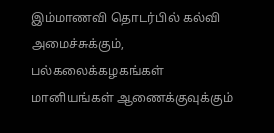இம்மாணவி தொடர்பில் கல்வி அமைச்சுக்கும், பல்கலைக்கழகங்கள் மானியங்கள் ஆணைக்குவுக்கும்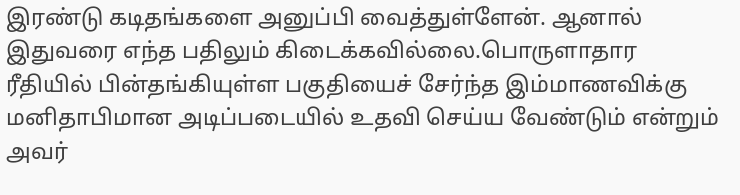இரண்டு கடிதங்களை அனுப்பி வைத்துள்ளேன். ஆனால் இதுவரை எந்த பதிலும் கிடைக்கவில்லை.பொருளாதார ரீதியில் பின்தங்கியுள்ள பகுதியைச் சேர்ந்த இம்மாணவிக்கு மனிதாபிமான அடிப்படையில் உதவி செய்ய வேண்டும் என்றும் அவர்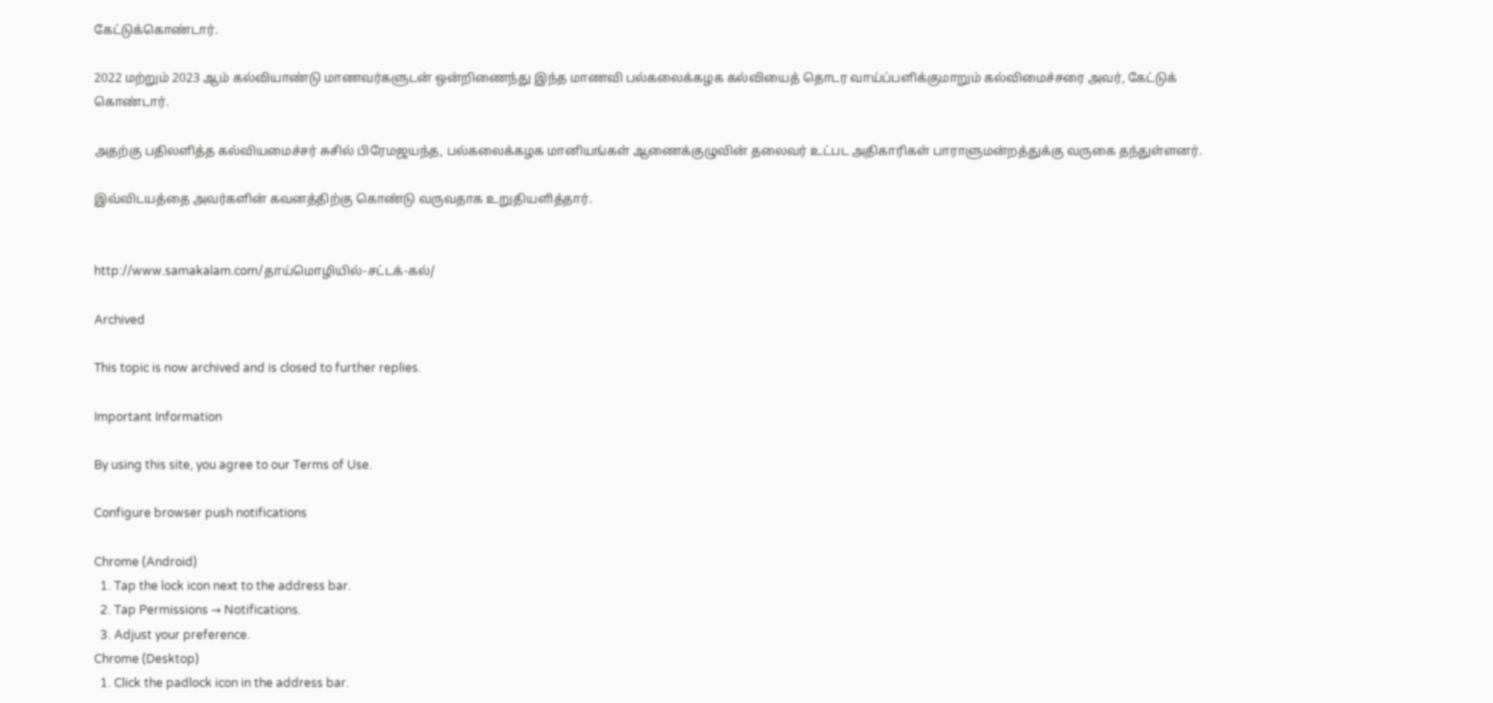கேட்டுக்கொண்டார்.

2022 மற்றும் 2023 ஆம் கல்வியாண்டு மாணவர்களுடன் ஒன்றிணைந்து இந்த மாணவி பல்கலைக்கழக கல்வியைத் தொடர வாய்ப்பளிக்குமாறும் கல்விமைச்சரை அவர், கேட்டுக் கொண்டார்.

அதற்கு பதிலளித்த கல்வியமைச்சர் சுசில் பிரேமஜயந்த, பல்கலைக்கழக மானியங்கள் ஆணைக்குழுவின் தலைவர் உட்பட அதிகாரிகள் பாராளுமன்றத்துக்கு வருகை தந்துள்ளனர்.

இவ்விடயத்தை அவர்களின் கவனத்திற்கு கொண்டு வருவதாக உறுதியளித்தார்.


http://www.samakalam.com/தாய்மொழியில்-சட்டக்-கல்/

Archived

This topic is now archived and is closed to further replies.

Important Information

By using this site, you agree to our Terms of Use.

Configure browser push notifications

Chrome (Android)
  1. Tap the lock icon next to the address bar.
  2. Tap Permissions → Notifications.
  3. Adjust your preference.
Chrome (Desktop)
  1. Click the padlock icon in the address bar.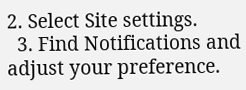2. Select Site settings.
  3. Find Notifications and adjust your preference.